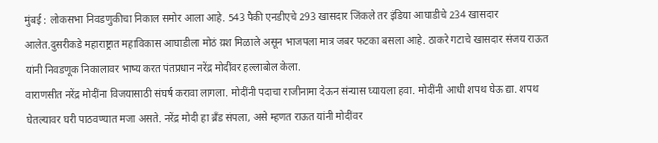मुंबई : लोकसभा निवडणुकीचा निकाल समोर आला आहे. 543 पैकी एनडीएचे 293 खासदार जिंकले तर इंडिया आघाडीचे 234 खासदार आलेत.दुसरीकडे महाराष्ट्रात महाविकास आघाडीला मोठं य़श मिळाले असून भाजपला मात्र जबर फटका बसला आहे. ठाकरे गटाचे खासदार संजय राऊत यांनी निवडणूक निकालावर भाष्य करत पंतप्रधान नरेंद्र मोदींवर हल्लाबोल केला.
वाराणसीत नरेंद्र मोदींना विजयासाठी संघर्ष करावा लागला. मोदींनी पदाचा राजीनामा देऊन संन्यास घ्यायला हवा. मोदींनी आधी शपथ घेऊ द्या. शपथ घेतल्यावर घरी पाठवण्यात मजा असते. नरेंद्र मोदी हा ब्रँड संपला, असे म्हणत राऊत यांनी मोदींवर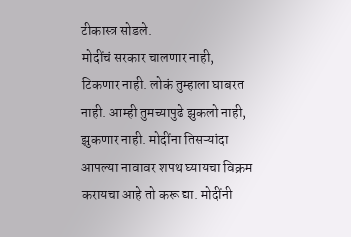टीकास्त्र सोडले.
मोदींचं सरकार चालणार नाही, टिकणार नाही. लोकं तुम्हाला घाबरत नाही. आम्ही तुमच्यापुढे झुकलो नाही, झुकणार नाही. मोदींना तिसऱ्यांदा आपल्या नावावर शपथ घ्यायचा विक्रम करायचा आहे तो करू द्या. मोदींनी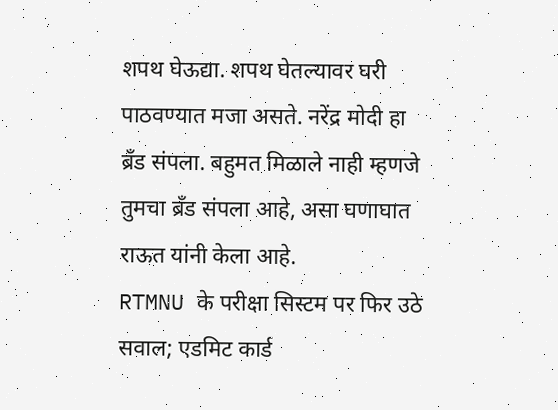शपथ घेऊद्या. शपथ घेतल्यावर घरी पाठवण्यात मजा असते. नरेंद्र मोदी हा ब्रँड संपला. बहुमत मिळाले नाही म्हणजे तुमचा ब्रँड संपला आहे, असा घणाघात राऊत यांनी केला आहे.
RTMNU के परीक्षा सिस्टम पर फिर उठे सवाल; एडमिट कार्ड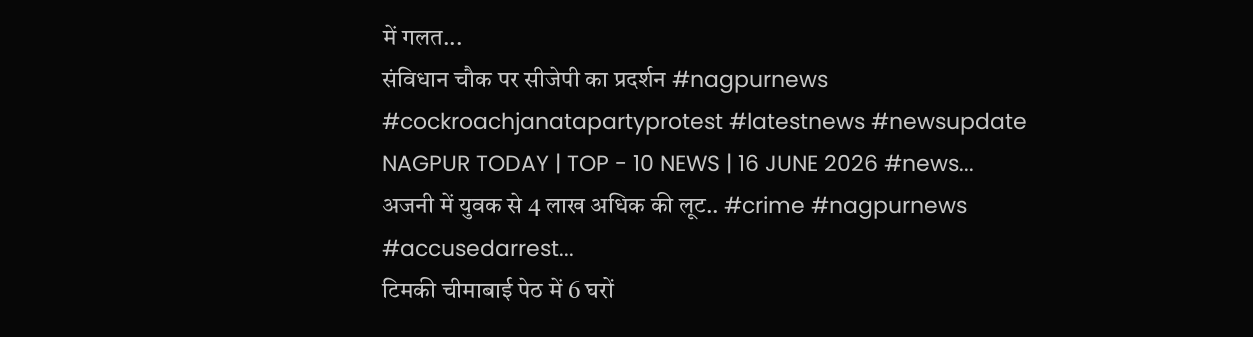में गलत...
संविधान चौक पर सीजेपी का प्रदर्शन #nagpurnews #cockroachjanatapartyprotest #latestnews #newsupdate
NAGPUR TODAY | TOP - 10 NEWS | 16 JUNE 2026 #news...
अजनी में युवक से 4 लाख अधिक की लूट.. #crime #nagpurnews #accusedarrest...
टिमकी चीमाबाई पेठ में 6 घरों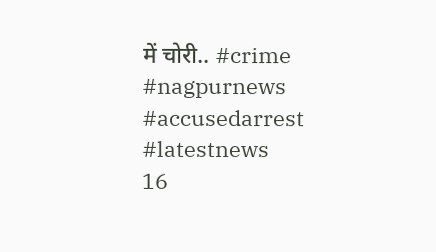में चोरी.. #crime #nagpurnews #accusedarrest #latestnews
16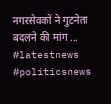नगरसेवकों ने गुटनेता बदलने की मांग ... #latestnews #politicsnews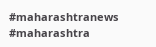#maharashtranews #maharashtra